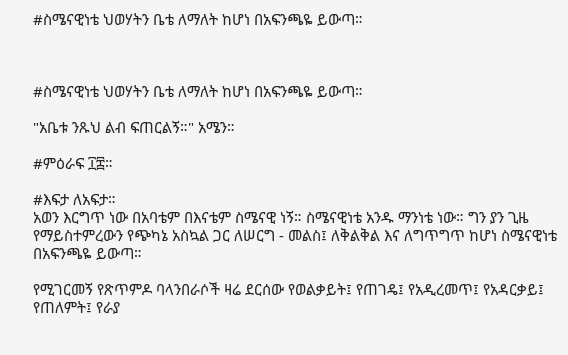#ስሜናዊነቴ ህወሃትን ቤቴ ለማለት ከሆነ በአፍንጫዬ ይውጣ።



#ስሜናዊነቴ ህወሃትን ቤቴ ለማለት ከሆነ በአፍንጫዬ ይውጣ።

"አቤቱ ንጹህ ልብ ፍጠርልኝ።" አሜን።

#ምዕራፍ ፲፰።

#እፍታ ለአፍታ።
አወን እርግጥ ነው በአባቴም በእናቴም ስሜናዊ ነኝ። ስሜናዊነቴ አንዱ ማንነቴ ነው። ግን ያን ጊዜ የማይስተምረውን የጭካኔ አስኳል ጋር ለሠርግ - መልስ፤ ለቅልቅል እና ለግጥግጥ ከሆነ ስሜናዊነቴ በአፍንጫዬ ይውጣ።

የሚገርመኝ የጽጥምዶ ባላንበራሶች ዛሬ ደርሰው የወልቃይት፤ የጠገዴ፤ የአዲረመጥ፤ የአዳርቃይ፤ የጠለምት፤ የራያ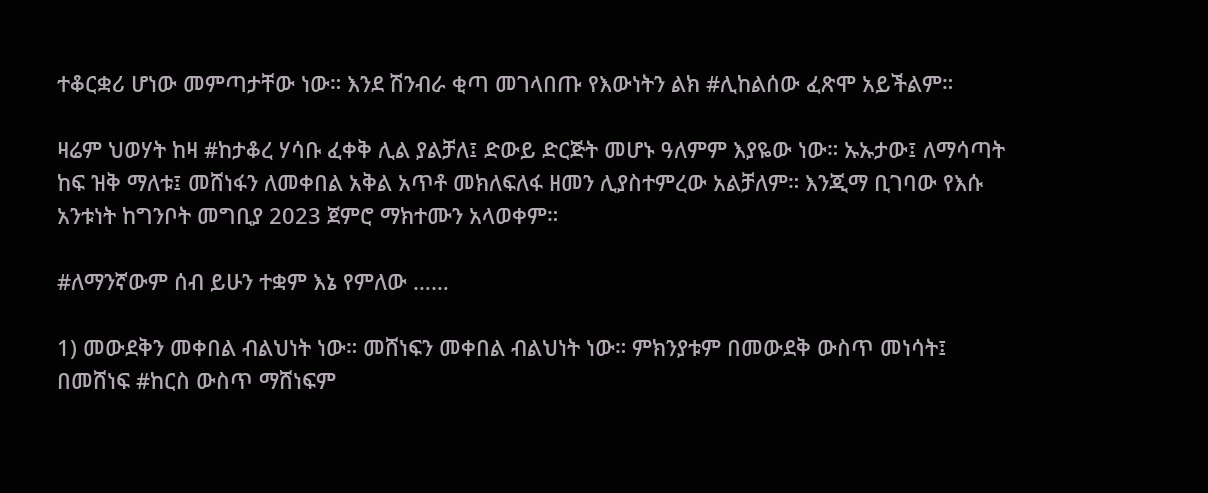ተቆርቋሪ ሆነው መምጣታቸው ነው። እንደ ሽንብራ ቂጣ መገላበጡ የእውነትን ልክ #ሊከልሰው ፈጽሞ አይችልም።

ዛሬም ህወሃት ከዛ #ከታቆረ ሃሳቡ ፈቀቅ ሊል ያልቻለ፤ ድውይ ድርጅት መሆኑ ዓለምም እያዬው ነው። ኡኡታው፤ ለማሳጣት ከፍ ዝቅ ማለቱ፤ መሸነፋን ለመቀበል አቅል አጥቶ መክለፍለፋ ዘመን ሊያስተምረው አልቻለም። እንጂማ ቢገባው የእሱ አንቱነት ከግንቦት መግቢያ 2023 ጀምሮ ማክተሙን አላወቀም።

#ለማንኛውም ሰብ ይሁን ተቋም እኔ የምለው ……

1) መውደቅን መቀበል ብልህነት ነው። መሸነፍን መቀበል ብልህነት ነው። ምክንያቱም በመውደቅ ውስጥ መነሳት፤ በመሸነፍ #ከርስ ውስጥ ማሸነፍም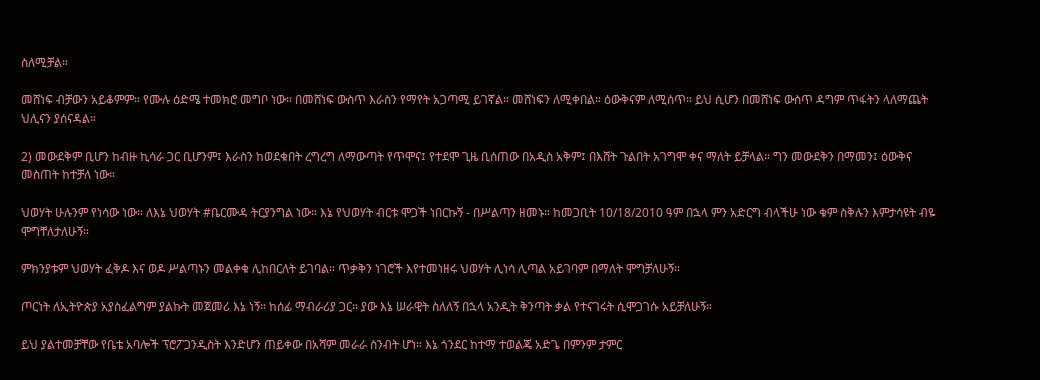ስለሚቻል።

መሸነፍ ብቻውን አይቆምም። የሙሉ ዕድሜ ተመክሮ መግቦ ነው። በመሸነፍ ውስጥ እራስን የማየት አጋጣሚ ይገኛል። መሸነፍን ለሚቀበል። ዕውቅናም ለሚሰጥ። ይህ ሲሆን በመሸነፍ ውስጥ ዳግም ጥፋትን ላለማጨት ህሊናን ያሰናዳል።

2) መውደቅም ቢሆን ከብዙ ኪሳራ ጋር ቢሆንም፤ እራስን ከወደቁበት ረግረግ ለማውጣት የጥሞና፤ የተደሞ ጊዜ ቢሰጠው በአዲስ አቅም፤ በእሸት ጉልበት አገግሞ ቀና ማለት ይቻላል። ግን መውደቅን በማመን፤ ዕውቅና መስጠት ከተቻለ ነው።

ህወሃት ሁሉንም የነሳው ነው። ለእኔ ህወሃት #ቤርሙዳ ትርያንግል ነው። እኔ የህወሃት ብርቱ ሞጋች ነበርኩኝ - በሥልጣን ዘመኑ። ከመጋቢት 10/18/2010 ዓም በኋላ ምን አድርግ ብላችሁ ነው ቁም ስቅሉን እምታሳዩት ብዬ ሞግቸለታለሁኝ።

ምክንያቱም ህወሃት ፈቅዶ እና ወዶ ሥልጣኑን መልቀቁ ሊከበርለት ይገባል። ጥቃቅን ነገሮች እየተመነዘሩ ህወሃት ሊነሳ ሊጣል አይገባም በማለት ሞግቻለሁኝ።

ጦርነት ለኢትዮጵያ አያስፈልግም ያልኩት መጀመሪ እኔ ነኝ። ከሰፊ ማብራሪያ ጋር። ያው እኔ ሠራዊት ስለለኝ በኋላ አንዲት ቅንጣት ቃል የተናገሩት ሲሞጋገሱ አይቻለሁኝ።

ይህ ያልተመቻቸው የቤቴ አባሎች ፕሮፖጋንዲስት እንድሆን ጠይቀው በአሻም መራራ ስንብት ሆነ። እኔ ጎንደር ከተማ ተወልጄ አድጌ በምንም ታምር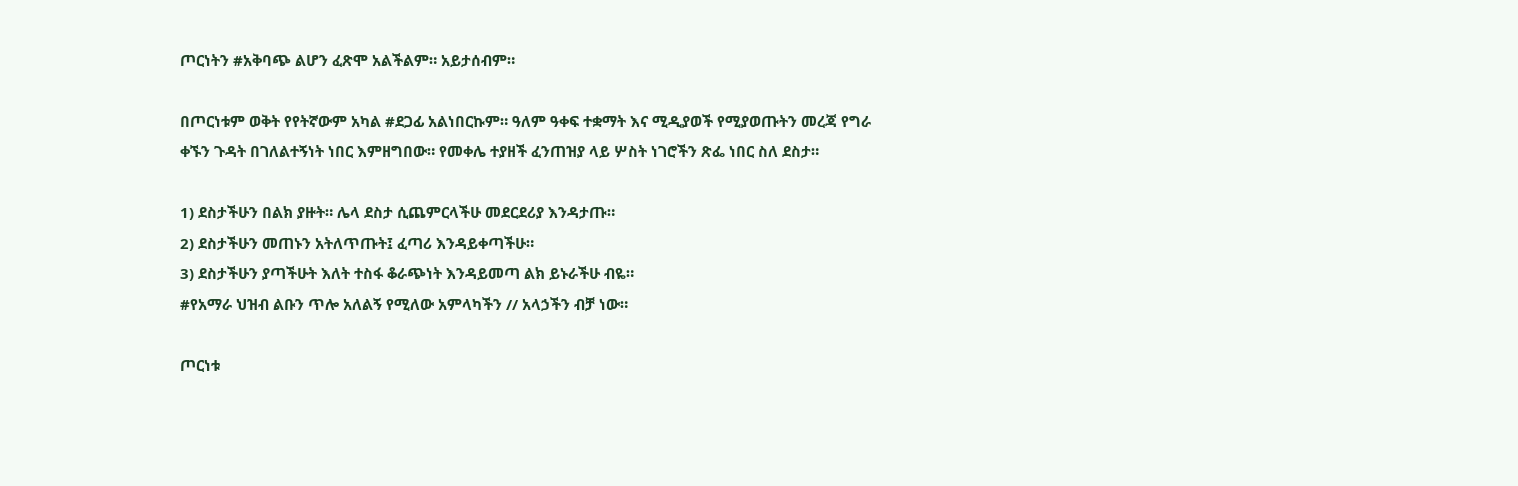ጦርነትን #አቅባጭ ልሆን ፈጽሞ አልችልም። አይታሰብም።

በጦርነቱም ወቅት የየትኛውም አካል #ደጋፊ አልነበርኩም። ዓለም ዓቀፍ ተቋማት እና ሚዲያወች የሚያወጡትን መረጃ የግራ ቀኙን ጉዳት በገለልተኝነት ነበር እምዘግበው። የመቀሌ ተያዘች ፈንጠዝያ ላይ ሦስት ነገሮችን ጽፌ ነበር ስለ ደስታ።

1) ደስታችሁን በልክ ያዙት። ሌላ ደስታ ሲጨምርላችሁ መደርደሪያ እንዳታጡ።
2) ደስታችሁን መጠኑን አትለጥጡት፤ ፈጣሪ እንዳይቀጣችሁ።
3) ደስታችሁን ያጣችሁት እለት ተስፋ ቆራጭነት እንዳይመጣ ልክ ይኑራችሁ ብዬ።
#የአማራ ህዝብ ልቡን ጥሎ አለልኝ የሚለው አምላካችን // አላኃችን ብቻ ነው።

ጦርነቱ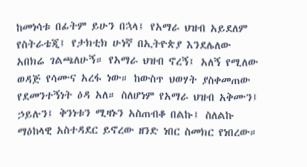ከመነሳቱ በፊትም ይሁን በኋላ፤ የአማራ ህዝብ አይደለም የስትራቴጂ፤ የታክቲክ ሁነኛ በኢትዮጵያ እንደሌለው አበክሬ ገልጫለሁኝ። የአማራ ህዝብ ኖረኝ፤ አለኝ የሚለው ወዳጅ የሳሙና አረፋ ነው። ከውስጥ ህወሃት ያስቀመጠው የደመንተኝነት ዕዳ አለ። ስለሆነም የአማራ ህዝብ አቅሙን፤ ኃይሉን፤ ቅንነቱን ሚዛኑን አስጠብቆ በልኩ፤ ስለልኩ ማዕከላዊ አስተዳደር ይኖረው ዘንድ ነበር ስመክር የነበረው።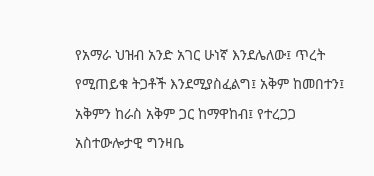የአማራ ህዝብ አንድ አገር ሁነኛ እንደሌለው፤ ጥረት የሚጠይቁ ትጋቶች እንደሚያስፈልግ፤ አቅም ከመበተን፤ አቅምን ከራስ አቅም ጋር ከማዋከብ፤ የተረጋጋ አስተውሎታዊ ግንዛቤ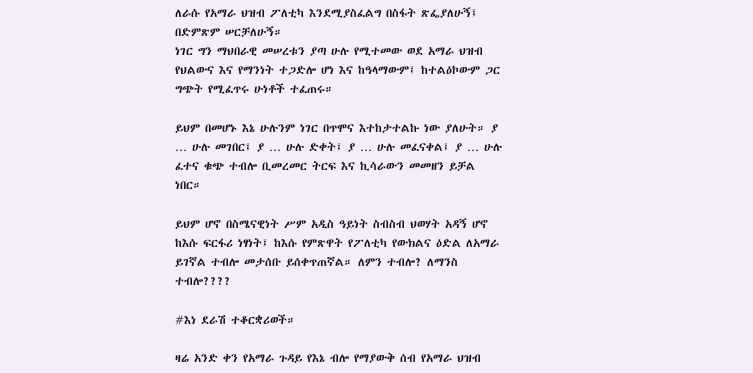ለራሱ የአማራ ህዝብ ፖለቲካ እንደሚያስፈልግ በስፋት ጽፌያለሁኝ፤ በድምጽም ሠርቻለሁኝ።
ነገር ግን ማህበራዊ መሠረቱን ያጣ ሁሉ የሚተመው ወደ አማራ ህዝብ የህልውና እና የማንነት ተጋድሎ ሆነ እና ከዓላማውም፤ ከተልዕኮውም ጋር ግጭት የሚፈጥሩ ሁነቶች ተፈጠሩ።

ይህም በመሆኑ እኔ ሁሉንም ነገር በጥሞና እተከታተልኩ ነው ያለሁት። ያ … ሁሉ መገበር፤ ያ … ሁሉ ድቀት፤ ያ … ሁሉ መፈናቀል፤ ያ … ሁሉ ፈተና ቁጭ ተብሎ ቢመረመር ትርፍ እና ኪሳራውን መመዘን ይቻል ነበር።

ይህም ሆኖ በስሜናዊነት ሥም አዲስ ዓይነት ስብስብ ህወሃት አዳኝ ሆኖ ከእሱ ፍርፋሪ ነፃነት፤ ከእሱ የምጽዋት የፖለቲካ የውክልና ዕድል ለአማራ ይገኛል ተብሎ መታሰቡ ይሰቀጥጠኛል። ለምን ተብሎ? ለማንስ ተብሎ????

#እነ ደራሽ ተቆርቋሪወች።

ዛሬ አንድ ቀን የአማራ ጉዳይ የእኔ ብሎ የማያውቅ ሰብ የአማራ ህዝብ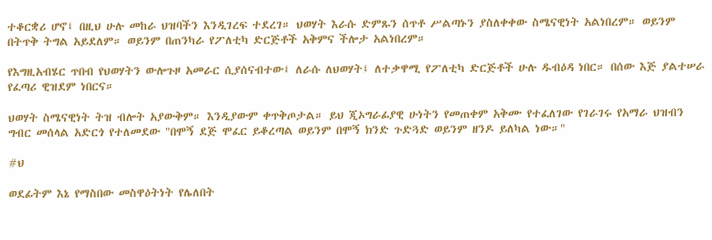ተቆርቋሪ ሆኖ፤ በዚህ ሁሉ መከራ ህዝባችን እንዲገረፍ ተደረገ። ህወሃት እራሱ ድምጹን ሰጥቶ ሥልጣኑን ያስለቀቀው ስሜናዊነት አልነበረም። ወይንም በትጥቅ ትግል አይደለም። ወይንም በጠንካራ የፖለቲካ ድርጅቶች አቅምና ችሎታ አልነበረም።

የእግዚአብሄር ጥበብ የህወሃትን ውሎጉዞ አመራር ሲያሰናብተው፤ ለራሱ ለህወሃት፤ ለተቃዋሚ የፖለቲካ ድርጅቶች ሁሉ ዱብዕዳ ነበር። በሰው እጅ ያልተሠራ የፈጣሪ ዊዝደም ነበርና።

ህወሃት ስሜናዊነት ትዝ ብሎት አያውቅም። እንዲያውም ቀጥቅጦታል። ይህ ጂኦግራፊያዊ ሁነትን የመጠቀም አቅሙ የተፈለገው የገራገሩ የአማራ ህዝብን ግብር መሰላል አድርጎ የተለመደው "በሞኝ ደጅ ሞፈር ይቆረጣል ወይንም በሞኝ ክንድ ጉድጓድ ወይንም ዘንዶ ይለካል ነው።"

#ህ

ወደፊትም እኔ የማስበው መስዋዕትነት የሌለበት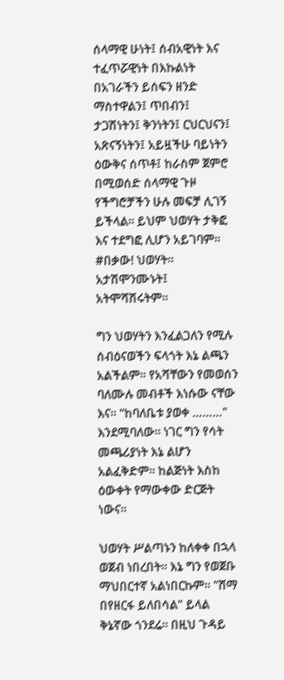ሰላማዊ ሁነት፤ ሰብአዊነት እና ተፈጥሯዊነት በእኩልነት በአገራችን ይሰፍን ዘንድ ማስተዋልን፤ ጥበብን፤ ታጋሽነትን፤ ቅንነትን፤ ርህርህናን፤ አጽናኝነትን፤ አይዟችሁ ባይነትን ዕውቅና ሰጥቶ፤ ከራስም ጀምሮ በሚወሰድ ሰላማዊ ጉዞ የችግሮቻችን ሁሉ መፍቻ ሊገኝ ይችላል። ይህም ህወሃት ታቅፎ እና ተደግፎ ሊሆን አይገባም። #በቃው! ህወሃት። አታሽሞንሙኑት፤ አትሞሻሽሩትም።

ግን ህወሃትን እንፈልጋለን የሚሉ ሰብዕናወችን ፍላጎት እኔ ልጫን አልችልም። የአሻቸውን የመወሰን ባለሙሉ መብቶች እነሱው ናቸው እና። "ከባለቤቱ ያወቀ ………" እንደሚባለው። ነገር ግን የሳት መጫሪያነት እኔ ልሆን አልፈቅድም። ከልጅነት እስከ ዕውቀት የማውቀው ድርጅት ነውና።

ህወሃት ሥልጣኑን ከለቀቀ በኋላ ወጀብ ነበረበት። እኔ ግን የወጀቡ ማህበርተኛ አልነበርኩም። "ሸማ በየዘርፋ ይለበሳል" ይላል ቅኔኛው ጎንደሬ። በዚህ ጉዳይ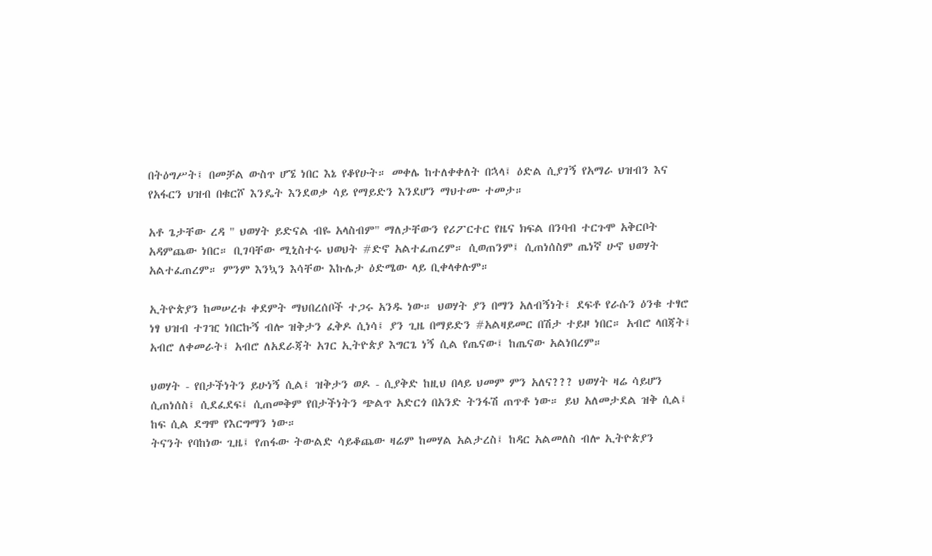በትዕግሥት፤ በመቻል ውስጥ ሆኜ ነበር እኔ የቆየሁት። መቀሌ ከተለቀቀለት በኋላ፤ ዕድል ሲያገኝ የአማራ ህዝብን እና የአፋርን ህዝብ በቁርሾ እንዴት እንደወቃ ሳይ የማይድን እንደሆን ማህተሙ ተመታ።

አቶ ጌታቸው ረዳ " ህወሃት ይድናል ብዬ አላስብም" ማለታቸውን የሪፖርተር የዜና ክፍል በንባብ ተርጉሞ አቅርቦት አዳምጨው ነበር። ቢገባቸው ሚኒስተሩ ህወህት #ድኖ አልተፈጠረም። ሲወጠንም፤ ሲጠነሰስም ጤነኛ ሁኖ ህወሃት አልተፈጠረም። ምንም እንኳን እሳቸው እኩሌታ ዕድሜው ላይ ቢቀላቀሉም።

ኢትዮጵያን ከመሠረቱ ቀደምት ማህበረሰቦች ተጋሩ አንዱ ነው። ህወሃት ያን በማን አለብኝነት፤ ደፍቶ የራሱን ዕንቁ ተፃሮ ነፃ ህዝብ ተገዢ ነበርኩኝ ብሎ ዝቅታን ፈቅዶ ሲነሳ፤ ያን ጊዜ በማይድን #አልዛይመር በሽታ ተይዞ ነበር። አብሮ ላበጃት፤ አብሮ ለቀመራት፤ አብሮ ለአደራጃት አገር ኢትዮጵያ እግርጌ ነኝ ሲል የጤናው፤ ከጤናው አልነበረም።

ህወሃት - የበታችነትን ይሁነኝ ሲል፤ ዝቅታን ወዶ - ሲያቅድ ከዚህ በላይ ህመም ምን አለና??? ህወሃት ዛሬ ሳይሆን ሲጠነሰስ፤ ሲደፈደፍ፤ ሲጠመቅም የበታችነትን ጭልጥ አድርጎ በአንድ ትንፋሽ ጠጥቶ ነው። ይህ አለመታደል ዝቅ ሲል፤ ከፍ ሲል ደግሞ የእርግማን ነው።
ትናንት የባከነው ጊዜ፤ የጠፋው ትውልድ ሳይቆጨው ዛሬም ከመሃል አልታረስ፤ ከዳር አልመለስ ብሎ ኢትዮጵያን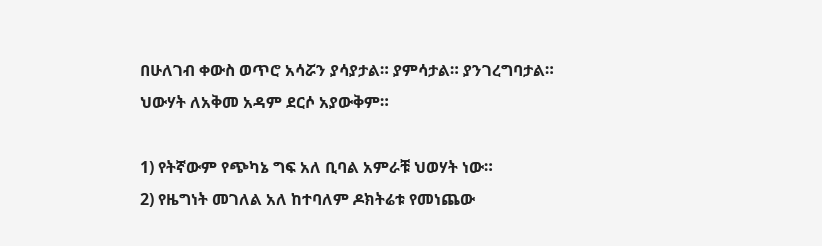በሁለገብ ቀውስ ወጥሮ አሳሯን ያሳያታል። ያምሳታል። ያንገረግባታል። ህውሃት ለአቅመ አዳም ደርሶ አያውቅም።

1) የትኛውም የጭካኔ ግፍ አለ ቢባል አምራቹ ህወሃት ነው።
2) የዜግነት መገለል አለ ከተባለም ዶክትሬቱ የመነጨው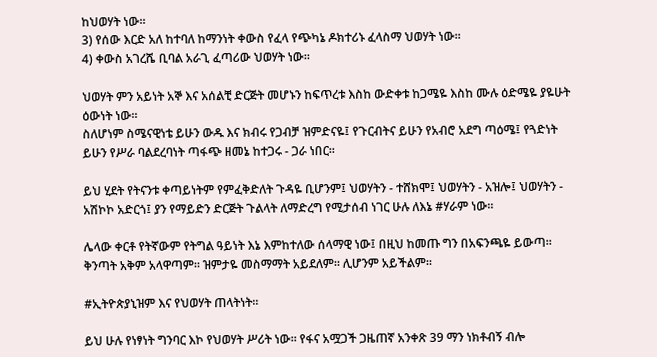ከህወሃት ነው።
3) የሰው እርድ አለ ከተባለ ከማንነት ቀውስ የፈላ የጭካኔ ዶክተሪኑ ፈላስማ ህወሃት ነው።
4) ቀውስ አገረሼ ቢባል አራጊ ፈጣሪው ህወሃት ነው።

ህወሃት ምን አይነት አኞ እና አሰልቺ ድርጅት መሆኑን ከፍጥረቱ እስከ ውድቀቱ ከጋሜዬ እስከ ሙሉ ዕድሜዬ ያዬሁት ዕውነት ነው።
ስለሆነም ስሜናዊነቴ ይሁን ውዱ እና ክብሩ የጋብቻ ዝምድናዬ፤ የጉርብትና ይሁን የአብሮ አደግ ጣዕሜ፤ የጓድነት ይሁን የሥራ ባልደረባነት ጣፋጭ ዘመኔ ከተጋሩ - ጋራ ነበር።

ይህ ሂደት የትናንቱ ቀጣይነትም የምፈቅድለት ጉዳዬ ቢሆንም፤ ህወሃትን - ተሸክሞ፤ ህወሃትን - አዝሎ፤ ህወሃትን - አሽኮኮ አድርጎ፤ ያን የማይድን ድርጅት ጉልላት ለማድረግ የሚታሰብ ነገር ሁሉ ለእኔ #ሃራም ነው።

ሌላው ቀርቶ የትኛውም የትግል ዓይነት እኔ እምከተለው ሰላማዊ ነው፤ በዚህ ከመጡ ግን በአፍንጫዬ ይውጣ። ቅንጣት አቅም አላዋጣም። ዝምታዬ መስማማት አይደለም። ሊሆንም አይችልም።

#ኢትዮጵያኒዝም እና የህወሃት ጠላትነት።

ይህ ሁሉ የነፃነት ግንባር እኮ የህወሃት ሥሪት ነው። የፋና አሟጋች ጋዜጠኛ አንቀጽ 39 ማን ነክቶብኝ ብሎ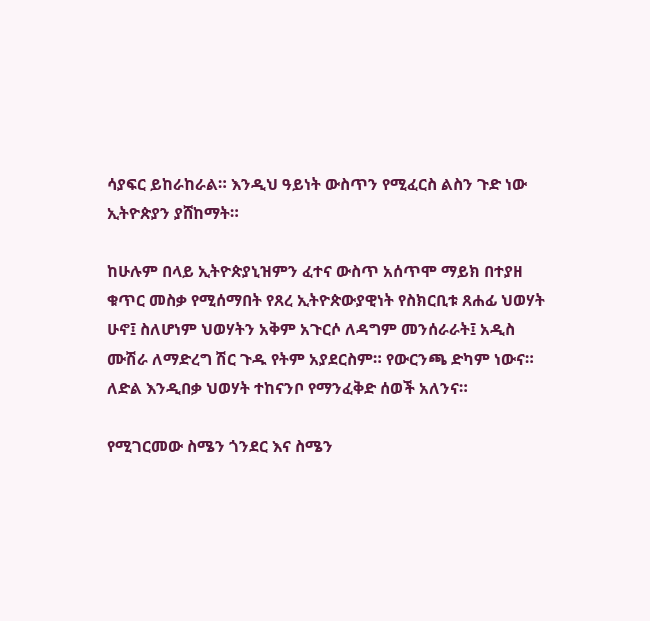ሳያፍር ይከራከራል። እንዲህ ዓይነት ውስጥን የሚፈርስ ልስን ጉድ ነው ኢትዮጵያን ያሸከማት።

ከሁሉም በላይ ኢትዮጵያኒዝምን ፈተና ውስጥ አሰጥሞ ማይክ በተያዘ ቁጥር መስቃ የሚሰማበት የጸረ ኢትዮጵውያዊነት የስክርቢቱ ጸሐፊ ህወሃት ሁኖ፤ ስለሆነም ህወሃትን አቅም አጉርሶ ለዳግም መንሰራራት፤ አዲስ ሙሽራ ለማድረግ ሽር ጉዱ የትም አያደርስም። የውርንጫ ድካም ነውና። ለድል እንዲበቃ ህወሃት ተከናንቦ የማንፈቅድ ሰወች አለንና።

የሚገርመው ስሜን ጎንደር እና ስሜን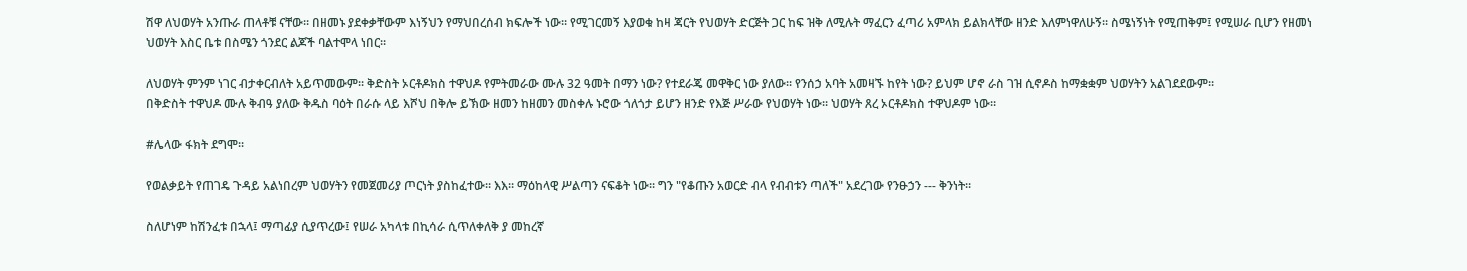ሽዋ ለህወሃት አንጡራ ጠላቶቹ ናቸው። በዘመኑ ያደቀቃቸውም እነኝህን የማህበረሰብ ክፍሎች ነው። የሚገርመኝ እያወቁ ከዛ ጃርት የህወሃት ድርጅት ጋር ከፍ ዝቅ ለሚሉት ማፈርን ፈጣሪ አምላክ ይልክላቸው ዘንድ እለምነዋለሁኝ። ስሜነኝነት የሚጠቅም፤ የሚሠራ ቢሆን የዘመነ ህወሃት እስር ቤቱ በስሜን ጎንደር ልጆች ባልተሞላ ነበር።

ለህወሃት ምንም ነገር ብታቀርብለት አይጥመውም። ቅድስት ኦርቶዶክስ ተዋህዶ የምትመራው ሙሉ 32 ዓመት በማን ነው? የተደራጄ መዋቅር ነው ያለው። የንሰኃ አባት አመዛኙ ከየት ነው? ይህም ሆኖ ራስ ገዝ ሲኖዶስ ከማቋቋም ህወሃትን አልገደደውም።
በቅድስት ተዋህዶ ሙሉ ቅብዓ ያለው ቅዱስ ባዕት በራሱ ላይ እሾህ በቅሎ ይኽው ዘመን ከዘመን መስቀሉ ኑሮው ጎለጎታ ይሆን ዘንድ የእጅ ሥራው የህወሃት ነው። ህወሃት ጸረ ኦርቶዶክስ ተዋህዶም ነው።

#ሌላው ፋክት ደግሞ።

የወልቃይት የጠገዴ ጉዳይ አልነበረም ህወሃትን የመጀመሪያ ጦርነት ያስከፈተው። እእ። ማዕከላዊ ሥልጣን ናፍቆት ነው። ግን "የቆጡን አወርድ ብላ የብብቱን ጣለች" አደረገው የንፁኃን --- ቅንነት።

ስለሆነም ከሽንፈቱ በኋላ፤ ማጣፊያ ሲያጥረው፤ የሠራ አካላቱ በኪሳራ ሲጥለቀለቅ ያ መከረኛ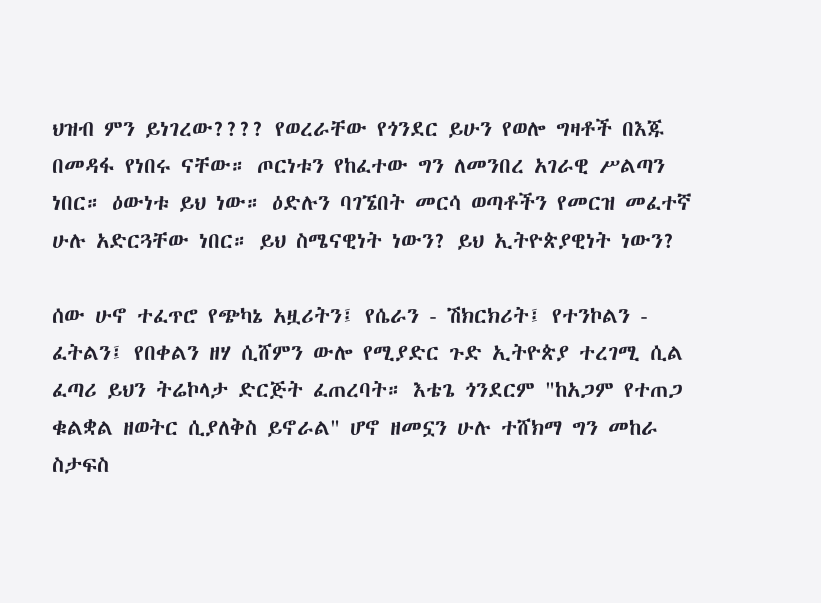ህዝብ ምን ይነገረው???? የወረራቸው የጎንደር ይሁን የወሎ ግዛቶች በእጁ በመዳፋ የነበሩ ናቸው። ጦርነቱን የከፈተው ግን ለመንበረ አገራዊ ሥልጣን ነበር። ዕውነቱ ይህ ነው። ዕድሉን ባገኜበት መርሳ ወጣቶችን የመርዝ መፈተኛ ሁሉ አድርጓቸው ነበር። ይህ ስሜናዊነት ነውን? ይህ ኢትዮጵያዊነት ነውን?

ሰው ሁኖ ተፈጥሮ የጭካኔ አዟሪትን፤ የሴራን - ሽክርክሪት፤ የተንኮልን - ፈትልን፤ የበቀልን ዘሃ ሲሸምን ውሎ የሚያድር ጉድ ኢትዮጵያ ተረገሚ ሲል ፈጣሪ ይህን ትሬኮላታ ድርጅት ፈጠረባት። እቴጌ ጎንደርም "ከአጋም የተጠጋ ቁልቋል ዘወትር ሲያለቅስ ይኖራል" ሆኖ ዘመኗን ሁሉ ተሸክማ ግን መከራ ስታፍስ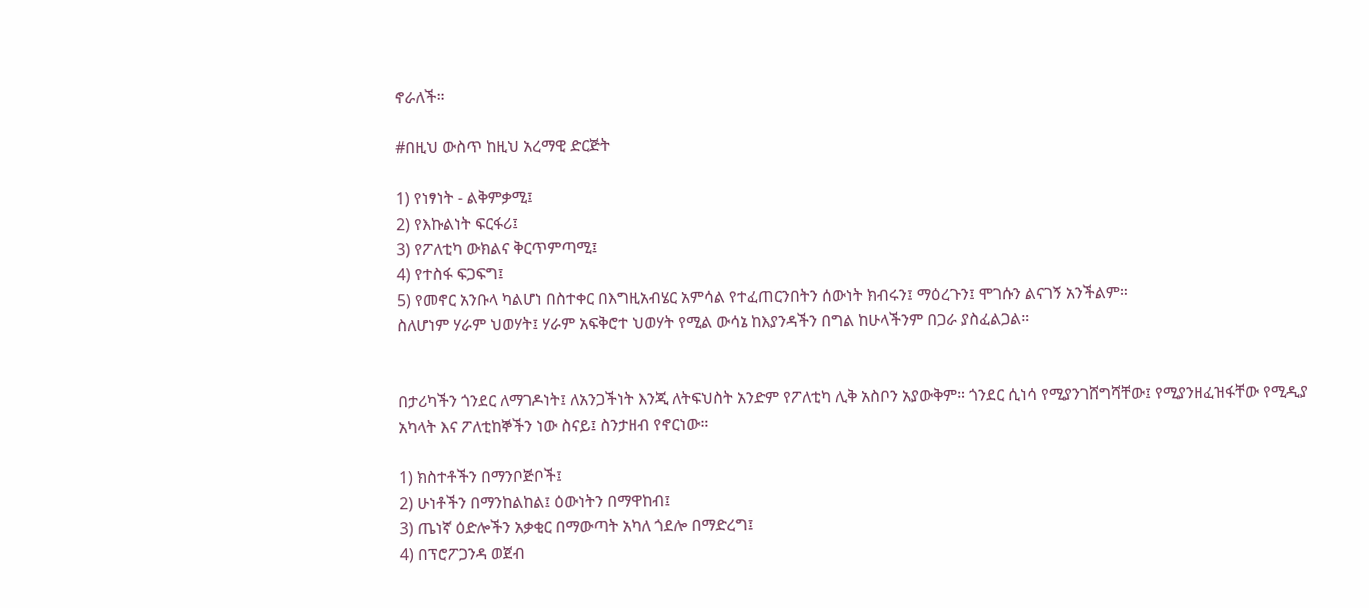ኖራለች።

#በዚህ ውስጥ ከዚህ አረማዊ ድርጅት

1) የነፃነት - ልቅምቃሚ፤
2) የእኩልነት ፍርፋሪ፤
3) የፖለቲካ ውክልና ቅርጥምጣሚ፤
4) የተስፋ ፍጋፍግ፤
5) የመኖር አንቡላ ካልሆነ በስተቀር በእግዚአብሄር አምሳል የተፈጠርንበትን ሰውነት ክብሩን፤ ማዕረጉን፤ ሞገሱን ልናገኝ አንችልም።
ስለሆነም ሃራም ህወሃት፤ ሃራም አፍቅሮተ ህወሃት የሚል ውሳኔ ከእያንዳችን በግል ከሁላችንም በጋራ ያስፈልጋል።


በታሪካችን ጎንደር ለማገዶነት፤ ለአንጋችነት እንጂ ለትፍህስት አንድም የፖለቲካ ሊቅ አስቦን አያውቅም። ጎንደር ሲነሳ የሚያንገሸግሻቸው፤ የሚያንዘፈዝፋቸው የሚዲያ አካላት እና ፖለቲከኞችን ነው ስናይ፤ ስንታዘብ የኖርነው።

1) ክስተቶችን በማንቦጅቦች፤
2) ሁነቶችን በማንከልከል፤ ዕውነትን በማዋከብ፤
3) ጤነኛ ዕድሎችን አቃቂር በማውጣት አካለ ጎደሎ በማድረግ፤
4) በፕሮፖጋንዳ ወጀብ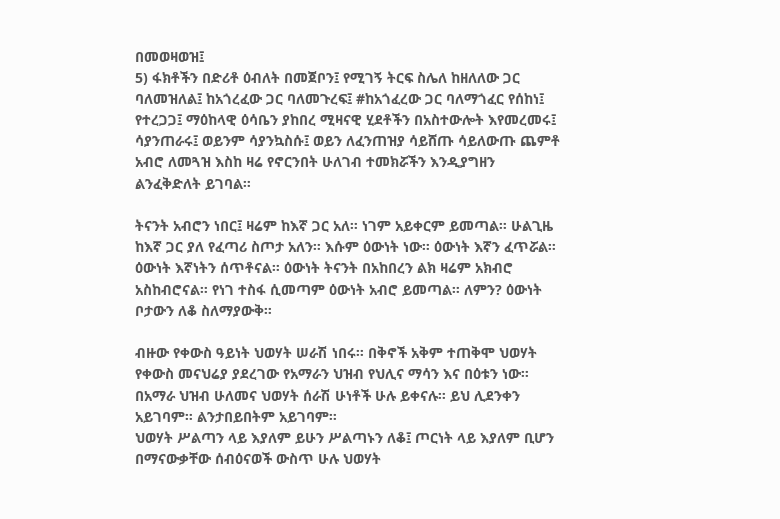በመወዛወዝ፤
5) ፋክቶችን በድሪቶ ዕብለት በመጀቦን፤ የሚገኝ ትርፍ ስሌለ ከዘለለው ጋር ባለመዝለል፤ ከአጎረፈው ጋር ባለመጉረፍ፤ #ከአጎፈረው ጋር ባለማጎፈር የሰከነ፤ የተረጋጋ፤ ማዕከላዊ ዕሳቤን ያከበረ ሚዛናዊ ሂደቶችን በአስተውሎት እየመረመሩ፤ ሳያንጠራሩ፤ ወይንም ሳያንኳስሱ፤ ወይን ለፈንጠዝያ ሳይሸጡ ሳይለውጡ ጨምቶ አብሮ ለመጓዝ እስከ ዛሬ የኖርንበት ሁለገብ ተመክሯችን እንዲያግዘን ልንፈቅድለት ይገባል።

ትናንት አብሮን ነበር፤ ዛሬም ከእኛ ጋር አለ። ነገም አይቀርም ይመጣል። ሁልጊዜ ከእኛ ጋር ያለ የፈጣሪ ስጦታ አለን። እሱም ዕውነት ነው። ዕውነት እኛን ፈጥሯል። ዕውነት እኛነትን ሰጥቶናል። ዕውነት ትናንት በአከበረን ልክ ዛሬም አክብሮ አስከብሮናል። የነገ ተስፋ ሲመጣም ዕውነት አብሮ ይመጣል። ለምን? ዕውነት ቦታውን ለቆ ስለማያውቅ።

ብዙው የቀውስ ዓይነት ህወሃት ሠራሽ ነበሩ። በቅኖች አቅም ተጠቅሞ ህወሃት የቀውስ መናህሬያ ያደረገው የአማራን ህዝብ የህሊና ማሳን እና በዕቱን ነው። በአማራ ህዝብ ሁለመና ህወሃት ሰራሽ ሁነቶች ሁሉ ይቀናሉ። ይህ ሊደንቀን አይገባም። ልንታበይበትም አይገባም።
ህወሃት ሥልጣን ላይ እያለም ይሁን ሥልጣኑን ለቆ፤ ጦርነት ላይ እያለም ቢሆን በማናውቃቸው ሰብዕናወች ውስጥ ሁሉ ህወሃት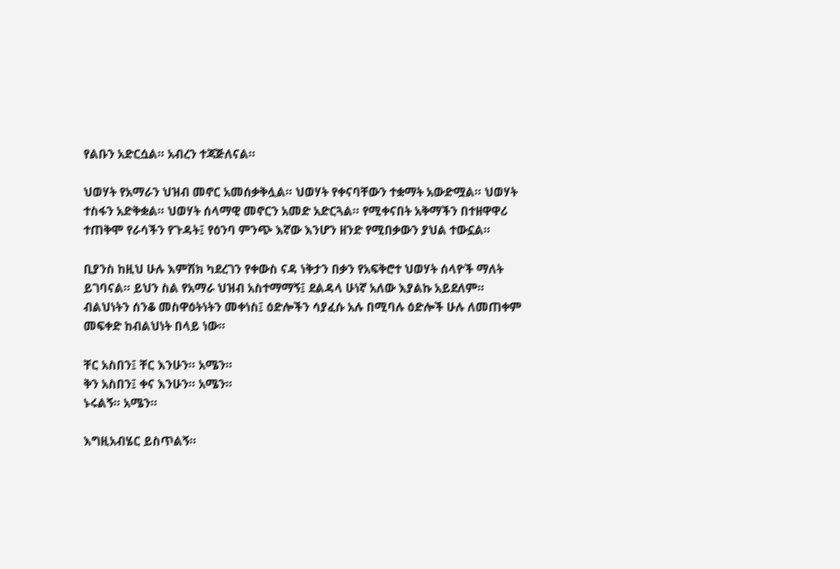የልቡን አድርሷል። አብረን ተጃጅለናል።

ህወሃት የአማራን ህዝብ መኖር አመሰቃቅሏል። ህወሃት የቀናባቸውን ተቋማት አውድሟል። ህወሃት ተስፋን አድቅቋል። ህወሃት ሰላማዊ መኖርን አመድ አድርጓል። የሚቀናበት አቅማችን በተዘዋዋሪ ተጠቅሞ የራሳችን የጉዳት፤ የዕንባ ምንጭ እኛው እንሆን ዘንድ የሚበቃውን ያህል ተውኗል።

ቢያንስ ከዚህ ሁሉ እምሽክ ካደረገን የቀውስ ናዳ ነቅታን በቃን የአፍቅሮተ ህወሃት ሰላዮች ማለት ይገባናል። ይህን ስል የአማራ ህዝብ አስተማማኝ፤ ደልዳላ ሁነኛ አለው እያልኩ አይደለም። ብልህነትን ሰንቆ መስዋዕትነትን መቀነስ፤ ዕድሎችን ሳያፈሱ አሉ በሚባሉ ዕድሎች ሁሉ ለመጠቀም መፍቀድ ከብልህነት በላይ ነው።

ቸር አስበን፤ ቸር እንሁን። አሜን።
ቅን አስበን፤ ቀና እንሁን። አሜን።
ኑሩልኝ። አሜን።

እግዚአብሄር ይስጥልኝ።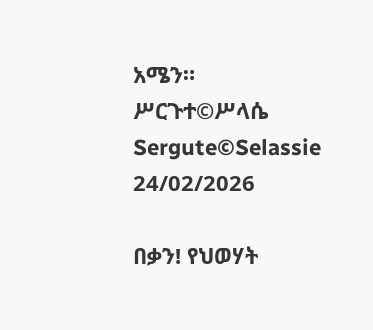አሜን።
ሥርጉተ©ሥላሴ
Sergute©Selassie
24/02/2026

በቃን! የህወሃት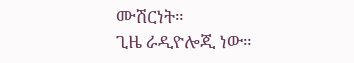ሙሽርነት።
ጊዜ ራዲዮሎጂ ነው።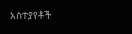አስተያየቶች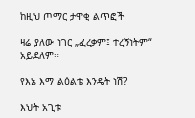ከዚህ ጦማር ታዋቂ ልጥፎች

ዛሬ ያለው ነገር „ፈረቃም፤ ተረኝነትም“ አይደለም።

የእኔ እማ ልዕልቴ እንዴት ነሽ?

እህት አጊቱ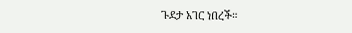ጉደታ አገር ነበረች።